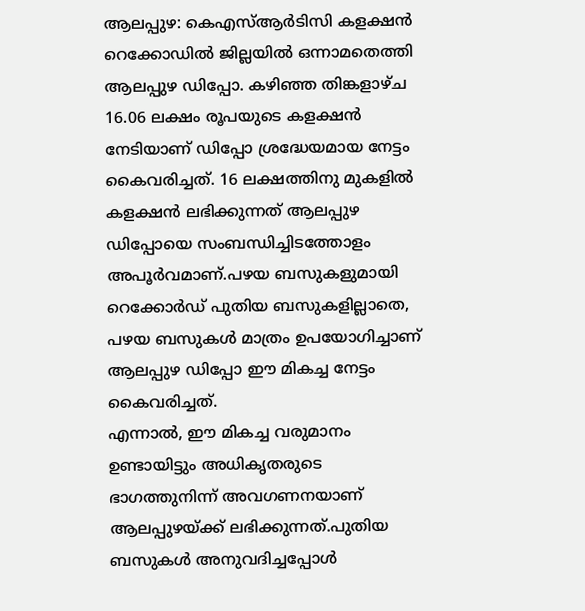ആലപ്പുഴ: കെഎസ്ആർടിസി കളക്ഷൻ റെക്കോഡിൽ ജില്ലയിൽ ഒന്നാമതെത്തി ആലപ്പുഴ ഡിപ്പോ. കഴിഞ്ഞ തിങ്കളാഴ്ച 16.06 ലക്ഷം രൂപയുടെ കളക്ഷൻ നേടിയാണ് ഡിപ്പോ ശ്രദ്ധേയമായ നേട്ടം കൈവരിച്ചത്. 16 ലക്ഷത്തിനു മുകളിൽ കളക്ഷൻ ലഭിക്കുന്നത് ആലപ്പുഴ ഡിപ്പോയെ സംബന്ധിച്ചിടത്തോളം അപൂർവമാണ്.പഴയ ബസുകളുമായി റെക്കോർഡ് പുതിയ ബസുകളില്ലാതെ, പഴയ ബസുകൾ മാത്രം ഉപയോഗിച്ചാണ് ആലപ്പുഴ ഡിപ്പോ ഈ മികച്ച നേട്ടം കൈവരിച്ചത്.
എന്നാൽ, ഈ മികച്ച വരുമാനം ഉണ്ടായിട്ടും അധികൃതരുടെ ഭാഗത്തുനിന്ന് അവഗണനയാണ് ആലപ്പുഴയ്ക്ക് ലഭിക്കുന്നത്.പുതിയ ബസുകൾ അനുവദിച്ചപ്പോൾ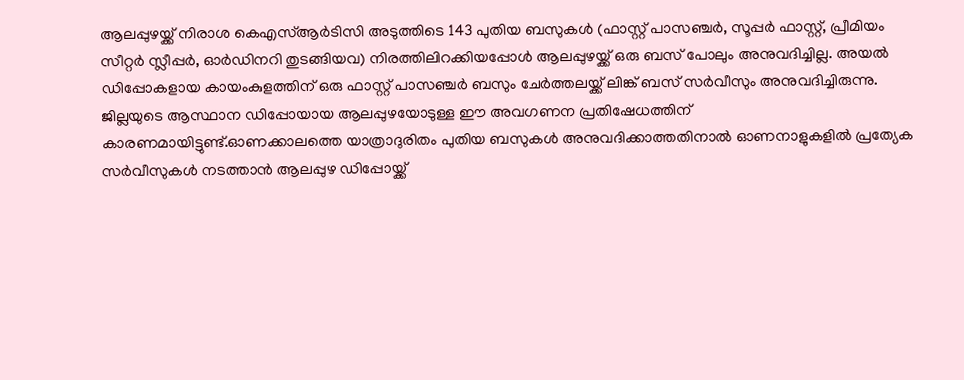ആലപ്പുഴയ്ക്ക് നിരാശ കെഎസ്ആർടിസി അടുത്തിടെ 143 പുതിയ ബസുകൾ (ഫാസ്റ്റ് പാസഞ്ചർ, സൂപ്പർ ഫാസ്റ്റ്, പ്രീമിയം സീറ്റർ സ്ലീപ്പർ, ഓർഡിനറി തുടങ്ങിയവ) നിരത്തിലിറക്കിയപ്പോൾ ആലപ്പുഴയ്ക്ക് ഒരു ബസ് പോലും അനുവദിച്ചില്ല. അയൽ ഡിപ്പോകളായ കായംകുളത്തിന് ഒരു ഫാസ്റ്റ് പാസഞ്ചർ ബസും ചേർത്തലയ്ക്ക് ലിങ്ക് ബസ് സർവീസും അനുവദിച്ചിരുന്നു.
ജില്ലയുടെ ആസ്ഥാന ഡിപ്പോയായ ആലപ്പുഴയോടുള്ള ഈ അവഗണന പ്രതിഷേധത്തിന് കാരണമായിട്ടുണ്ട്.ഓണക്കാലത്തെ യാത്രാദുരിതം പുതിയ ബസുകൾ അനുവദിക്കാത്തതിനാൽ ഓണനാളുകളിൽ പ്രത്യേക സർവീസുകൾ നടത്താൻ ആലപ്പുഴ ഡിപ്പോയ്ക്ക്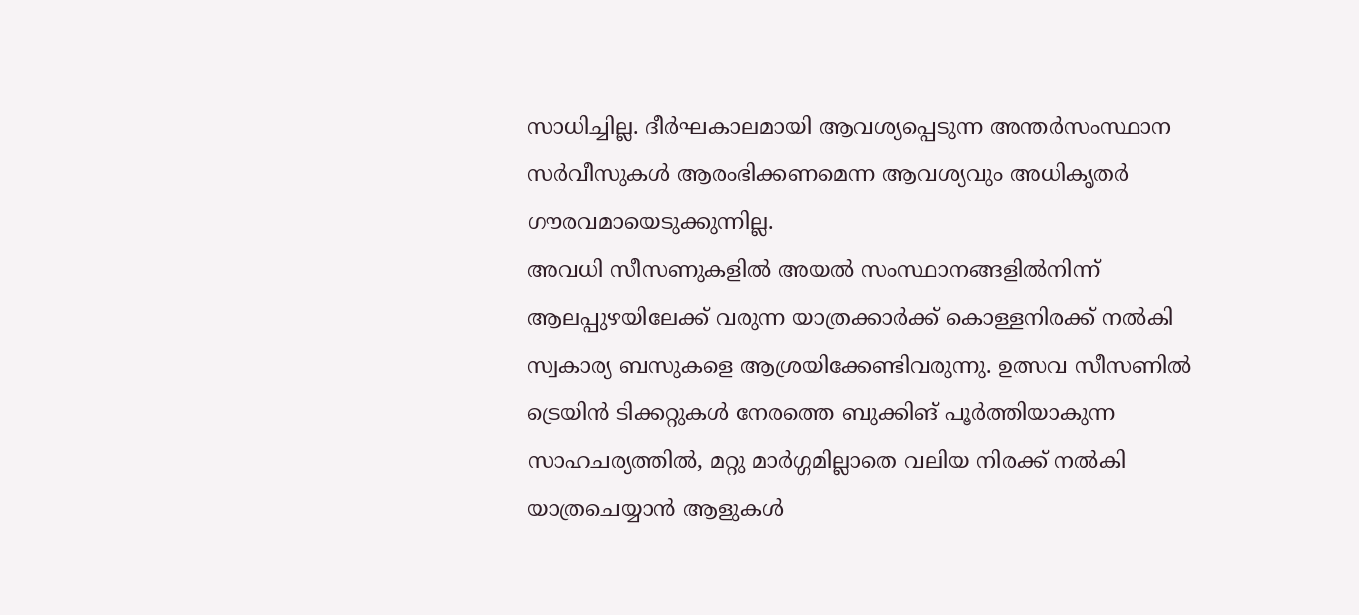സാധിച്ചില്ല. ദീർഘകാലമായി ആവശ്യപ്പെടുന്ന അന്തർസംസ്ഥാന സർവീസുകൾ ആരംഭിക്കണമെന്ന ആവശ്യവും അധികൃതർ ഗൗരവമായെടുക്കുന്നില്ല.
അവധി സീസണുകളിൽ അയൽ സംസ്ഥാനങ്ങളിൽനിന്ന് ആലപ്പുഴയിലേക്ക് വരുന്ന യാത്രക്കാർക്ക് കൊള്ളനിരക്ക് നൽകി സ്വകാര്യ ബസുകളെ ആശ്രയിക്കേണ്ടിവരുന്നു. ഉത്സവ സീസണിൽ ട്രെയിൻ ടിക്കറ്റുകൾ നേരത്തെ ബുക്കിങ് പൂർത്തിയാകുന്ന സാഹചര്യത്തിൽ, മറ്റു മാർഗ്ഗമില്ലാതെ വലിയ നിരക്ക് നൽകി യാത്രചെയ്യാൻ ആളുകൾ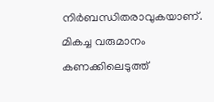നിർബന്ധിതരാവുകയാണ്. മികച്ച വരുമാനം കണക്കിലെടുത്ത്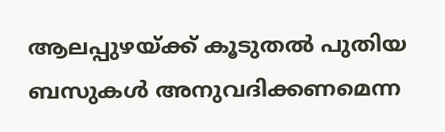ആലപ്പുഴയ്ക്ക് കൂടുതൽ പുതിയ ബസുകൾ അനുവദിക്കണമെന്ന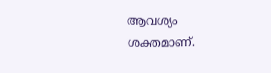ആവശ്യം ശക്തമാണ്.